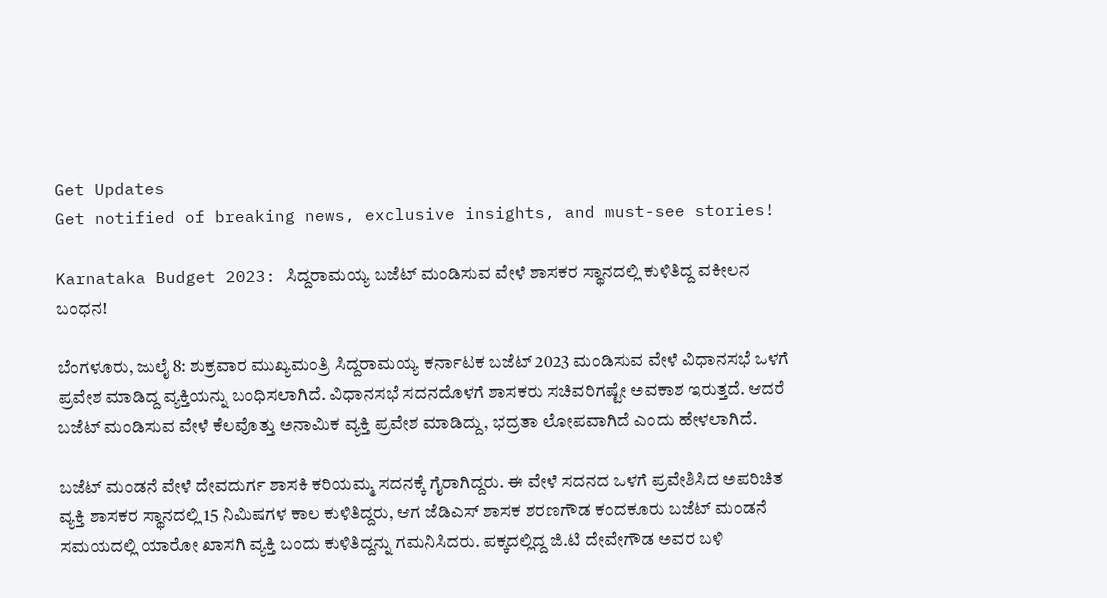Get Updates
Get notified of breaking news, exclusive insights, and must-see stories!

Karnataka Budget 2023: ಸಿದ್ದರಾಮಯ್ಯ ಬಜೆಟ್‌ ಮಂಡಿಸುವ ವೇಳೆ ಶಾಸಕರ ಸ್ಥಾನದಲ್ಲಿ ಕುಳಿತಿದ್ದ ವಕೀಲನ ಬಂಧನ!

ಬೆಂಗಳೂರು, ಜುಲೈ 8: ಶುಕ್ರವಾರ ಮುಖ್ಯಮಂತ್ರಿ ಸಿದ್ದರಾಮಯ್ಯ ಕರ್ನಾಟಕ ಬಜೆಟ್‌ 2023 ಮಂಡಿಸುವ ವೇಳೆ ವಿಧಾನಸಭೆ ಒಳಗೆ ಪ್ರವೇಶ ಮಾಡಿದ್ದ ವ್ಯಕ್ತಿಯನ್ನು ಬಂಧಿಸಲಾಗಿದೆ. ವಿಧಾನಸಭೆ ಸದನದೊಳಗೆ ಶಾಸಕರು ಸಚಿವರಿಗಷ್ಟೇ ಅವಕಾಶ ಇರುತ್ತದೆ. ಆದರೆ ಬಜೆಟ್‌ ಮಂಡಿಸುವ ವೇಳೆ ಕೆಲವೊತ್ತು ಅನಾಮಿಕ ವ್ಯಕ್ತಿ ಪ್ರವೇಶ ಮಾಡಿದ್ದು, ಭದ್ರತಾ ಲೋಪವಾಗಿದೆ ಎಂದು ಹೇಳಲಾಗಿದೆ.

ಬಜೆಟ್‌ ಮಂಡನೆ ವೇಳೆ ದೇವದುರ್ಗ ಶಾಸಕಿ ಕರಿಯಮ್ಮ ಸದನಕ್ಕೆ ಗೈರಾಗಿದ್ದರು. ಈ ವೇಳೆ ಸದನದ ಒಳಗೆ ಪ್ರವೇಶಿಸಿದ ಅಪರಿಚಿತ ವ್ಯಕ್ತಿ ಶಾಸಕರ ಸ್ಥಾನದಲ್ಲಿ 15 ನಿಮಿಷಗಳ ಕಾಲ ಕುಳಿತಿದ್ದರು, ಆಗ ಜೆಡಿಎಸ್ ಶಾಸಕ ಶರಣಗೌಡ ಕಂದಕೂರು ಬಜೆಟ್ ಮಂಡನೆ ಸಮಯದಲ್ಲಿ ಯಾರೋ ಖಾಸಗಿ ವ್ಯಕ್ತಿ ಬಂದು ಕುಳಿತಿದ್ದನ್ನು ಗಮನಿಸಿದರು. ಪಕ್ಕದಲ್ಲಿದ್ದ ಜಿ.ಟಿ ದೇವೇಗೌಡ ಅವರ ಬಳಿ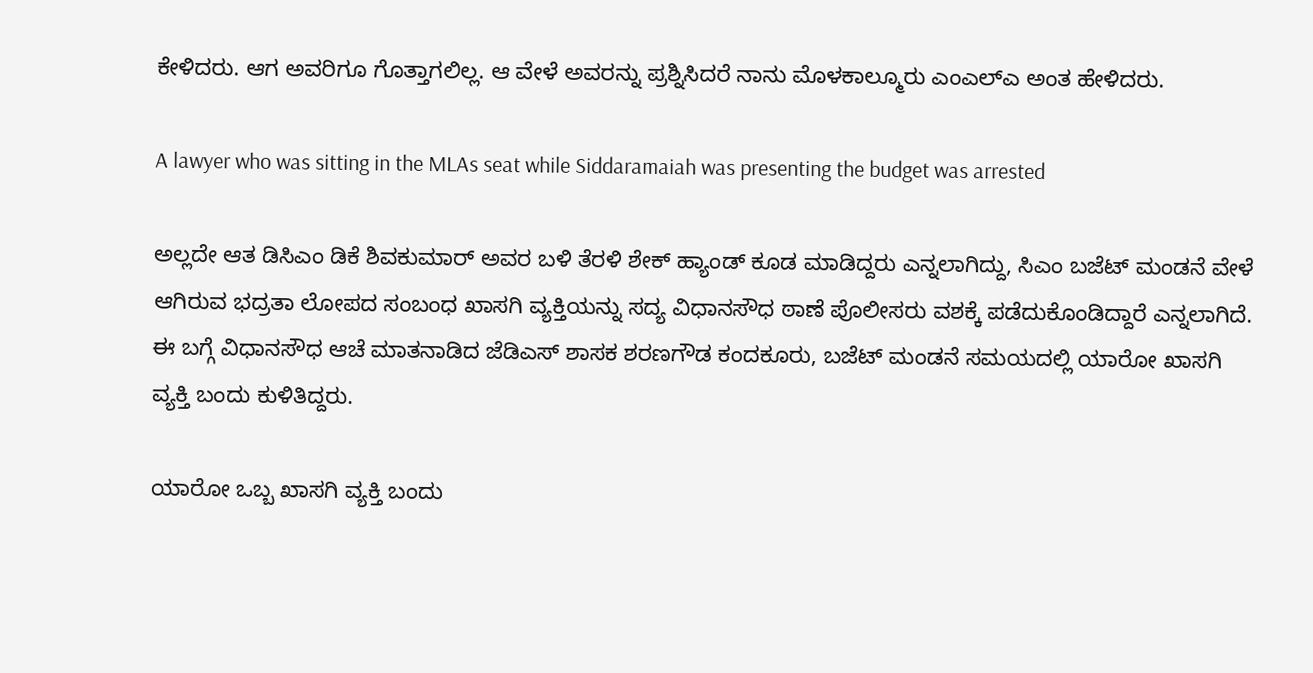ಕೇಳಿದರು. ಆಗ ಅವರಿಗೂ ಗೊತ್ತಾಗಲಿಲ್ಲ. ಆ ವೇಳೆ ಅವರನ್ನು ಪ್ರಶ್ನಿಸಿದರೆ ನಾನು ಮೊಳಕಾಲ್ಮೂರು ಎಂಎಲ್‌ಎ ಅಂತ ಹೇಳಿದರು.

A lawyer who was sitting in the MLAs seat while Siddaramaiah was presenting the budget was arrested

ಅಲ್ಲದೇ ಆತ ಡಿಸಿಎಂ ಡಿಕೆ ಶಿವಕುಮಾರ್ ಅವರ ಬಳಿ ತೆರಳಿ ಶೇಕ್ ಹ್ಯಾಂಡ್ ಕೂಡ ಮಾಡಿದ್ದರು ಎನ್ನಲಾಗಿದ್ದು, ಸಿಎಂ ಬಜೆಟ್ ಮಂಡನೆ ವೇಳೆ ಆಗಿರುವ ಭದ್ರತಾ ಲೋಪದ ಸಂಬಂಧ ಖಾಸಗಿ ವ್ಯಕ್ತಿಯನ್ನು ಸದ್ಯ ವಿಧಾನಸೌಧ ಠಾಣೆ ಪೊಲೀಸರು ವಶಕ್ಕೆ ಪಡೆದುಕೊಂಡಿದ್ದಾರೆ ಎನ್ನಲಾಗಿದೆ. ಈ ಬಗ್ಗೆ ವಿಧಾನಸೌಧ ಆಚೆ ಮಾತನಾಡಿದ ಜೆಡಿಎಸ್ ಶಾಸಕ ಶರಣಗೌಡ ಕಂದಕೂರು, ಬಜೆಟ್ ಮಂಡನೆ ಸಮಯದಲ್ಲಿ ಯಾರೋ ಖಾಸಗಿ ವ್ಯಕ್ತಿ ಬಂದು ಕುಳಿತಿದ್ದರು.

ಯಾರೋ ಒಬ್ಬ ಖಾಸಗಿ ವ್ಯಕ್ತಿ ಬಂದು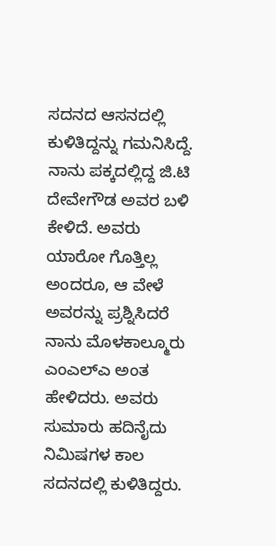ಸದನದ ಆಸನದಲ್ಲಿ ಕುಳಿತಿದ್ದನ್ನು ಗಮನಿಸಿದ್ದೆ. ನಾನು ಪಕ್ಕದಲ್ಲಿದ್ದ ಜಿ.ಟಿ ದೇವೇಗೌಡ ಅವರ ಬಳಿ ಕೇಳಿದೆ. ಅವರು ಯಾರೋ ಗೊತ್ತಿಲ್ಲ ಅಂದರೂ, ಆ ವೇಳೆ ಅವರನ್ನು ಪ್ರಶ್ನಿಸಿದರೆ ನಾನು ಮೊಳಕಾಲ್ಮೂರು ಎಂಎಲ್‌ಎ ಅಂತ ಹೇಳಿದರು. ಅವರು ಸುಮಾರು ಹದಿನೈದು ನಿಮಿಷಗಳ ಕಾಲ ಸದನದಲ್ಲಿ ಕುಳಿತಿದ್ದರು.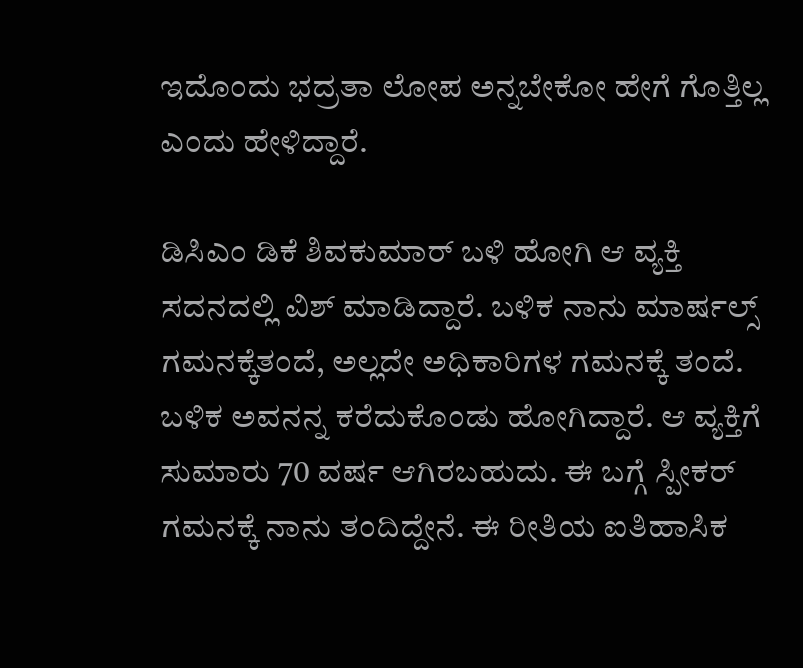ಇದೊಂದು ಭದ್ರತಾ ಲೋಪ ಅನ್ನಬೇಕೋ ಹೇಗೆ ಗೊತ್ತಿಲ್ಲ ಎಂದು ಹೇಳಿದ್ದಾರೆ.

ಡಿಸಿಎಂ ಡಿಕೆ ಶಿವಕುಮಾರ್ ಬಳಿ ಹೋಗಿ ಆ ವ್ಯಕ್ತಿ ಸದನದಲ್ಲಿ ವಿಶ್ ಮಾಡಿದ್ದಾರೆ. ಬಳಿಕ ನಾನು ಮಾರ್ಷಲ್ಸ್ ಗಮನಕ್ಕೆತಂದೆ, ಅಲ್ಲದೇ ಅಧಿಕಾರಿಗಳ ಗಮನಕ್ಕೆ ತಂದೆ. ಬಳಿಕ ಅವನನ್ನ ಕರೆದುಕೊಂಡು‌ ಹೋಗಿದ್ದಾರೆ. ಆ ವ್ಯಕ್ತಿಗೆ ಸುಮಾರು 70 ವರ್ಷ ಆಗಿರಬಹುದು. ಈ ಬಗ್ಗೆ ಸ್ಪೀಕರ್ ಗಮನಕ್ಕೆ ನಾನು ತಂದಿದ್ದೇನೆ. ಈ ರೀತಿಯ ಐತಿಹಾಸಿಕ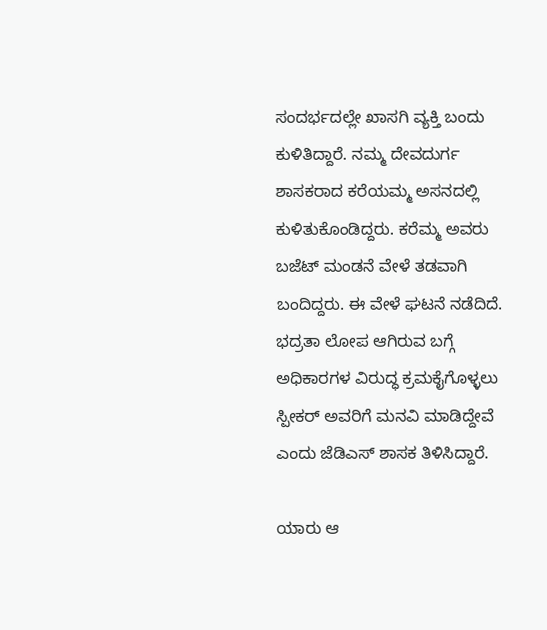ಸಂದರ್ಭದಲ್ಲೇ ಖಾಸಗಿ ವ್ಯಕ್ತಿ ಬಂದು ಕುಳಿತಿದ್ದಾರೆ. ನಮ್ಮ‌ ದೇವದುರ್ಗ ಶಾಸಕರಾದ ಕರೆಯಮ್ಮ ಅಸನದಲ್ಲಿ ಕುಳಿತುಕೊಂಡಿದ್ದರು. ಕರೆಮ್ಮ ಅವರು ಬಜೆಟ್ ಮಂಡನೆ ವೇಳೆ ತಡವಾಗಿ ಬಂದಿದ್ದರು. ಈ ವೇಳೆ ಘಟನೆ ನಡೆದಿದೆ. ಭದ್ರತಾ ಲೋಪ ಆಗಿರುವ ಬಗ್ಗೆ ಅಧಿಕಾರಗಳ ವಿರುದ್ಧ ಕ್ರಮಕೈಗೊಳ್ಳಲು ಸ್ಪೀಕರ್ ಅವರಿಗೆ ಮನವಿ ಮಾಡಿದ್ದೇವೆ ಎಂದು ಜೆಡಿಎಸ್ ಶಾಸಕ ತಿಳಿಸಿದ್ದಾರೆ.

ಯಾರು ಆ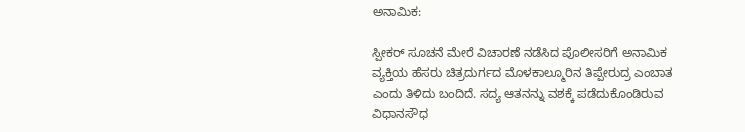ಅನಾಮಿಕ:

ಸ್ಪೀಕರ್ ಸೂಚನೆ ಮೇರೆ ವಿಚಾರಣೆ ನಡೆಸಿದ ಪೊಲೀಸರಿಗೆ ಅನಾಮಿಕ ವ್ಯಕ್ತಿಯ ಹೆಸರು ಚಿತ್ರದುರ್ಗದ ಮೊಳಕಾಲ್ಮೂರಿನ ತಿಪ್ಪೇರುದ್ರ ಎಂಬಾತ ಎಂದು ತಿಳಿದು ಬಂದಿದೆ. ಸದ್ಯ ಆತನನ್ನು ವಶಕ್ಕೆ ಪಡೆದುಕೊಂಡಿರುವ ವಿಧಾನಸೌಧ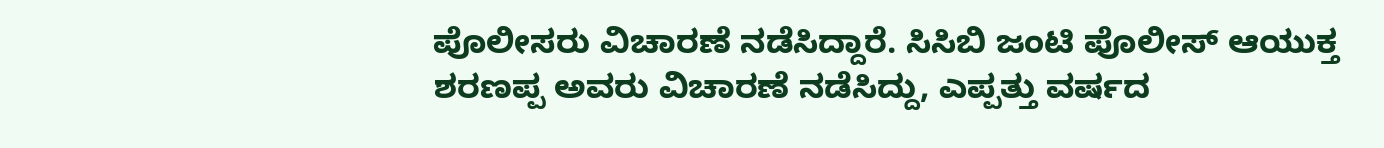ಪೊಲೀಸರು ವಿಚಾರಣೆ ನಡೆಸಿದ್ದಾರೆ. ಸಿಸಿಬಿ ಜಂಟಿ ಪೊಲೀಸ್ ಆಯುಕ್ತ ಶರಣಪ್ಪ ಅವರು ವಿಚಾರಣೆ ನಡೆಸಿದ್ದು, ಎಪ್ಪತ್ತು ವರ್ಷದ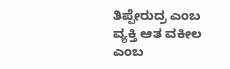ತಿಪ್ಪೇರುದ್ರ ಎಂಬ ವ್ಯಕ್ತಿ ಆತ ವಕೀಲ ಎಂಬ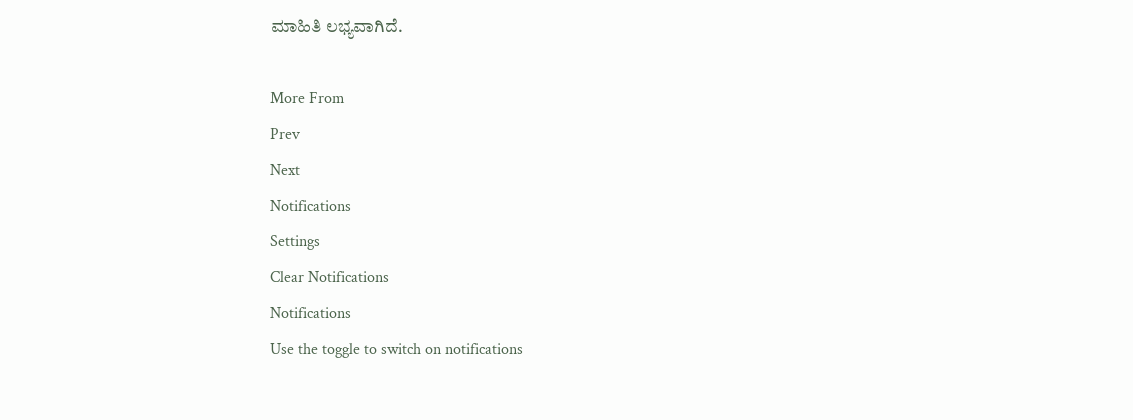ಮಾಹಿತಿ ಲಭ್ಯವಾಗಿದೆ.

More From
Prev
Next
Notifications
Settings
Clear Notifications
Notifications
Use the toggle to switch on notifications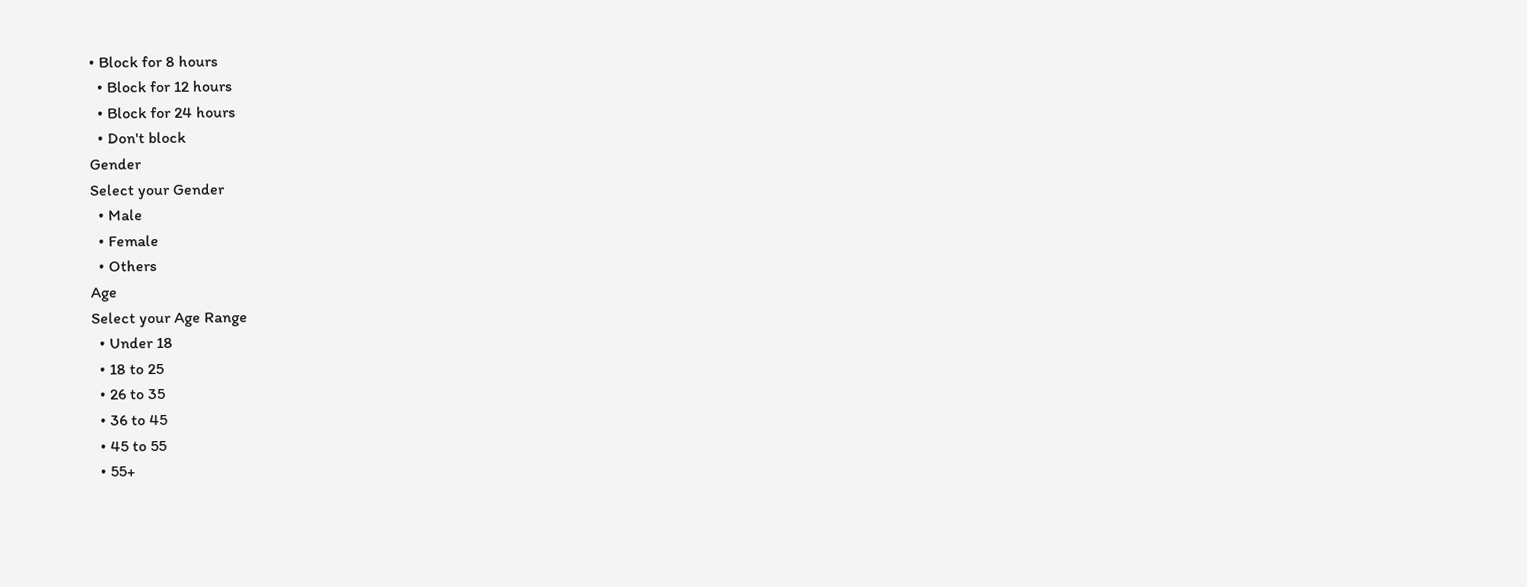• Block for 8 hours
  • Block for 12 hours
  • Block for 24 hours
  • Don't block
Gender
Select your Gender
  • Male
  • Female
  • Others
Age
Select your Age Range
  • Under 18
  • 18 to 25
  • 26 to 35
  • 36 to 45
  • 45 to 55
  • 55+